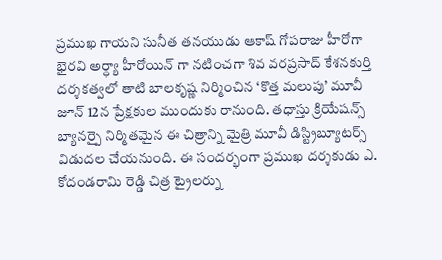ప్రముఖ గాయని సునీత తనయుడు ఆకాష్ గోపరాజు హీరోగా భైరవి అర్ధ్యా హీరోయిన్ గా నటించగా శివ వరప్రసాద్ కేశనకుర్తి దర్శకత్వలో తాటి బాలకృష్ణ నిర్మించిన ‘కొత్త మలుపు’ మూవీ జూన్ 12న ప్రేక్షకుల ముందుకు రానుంది. తధాస్తు క్రియేషన్స్ బ్యానర్పై నిర్మితమైన ఈ చిత్రాన్ని మైత్రి మూవీ డిస్ట్రిబ్యూటర్స్ విడుదల చేయనుంది. ఈ సందర్భంగా ప్రముఖ దర్శకుడు ఎ. కోదండరామి రెడ్డి చిత్ర ట్రైలర్ను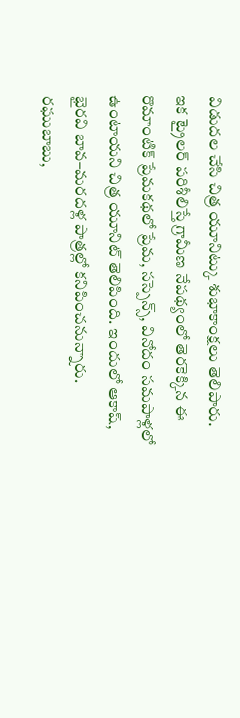విడుదల చేసి చిత్ర యూనిట్కు శుభాకాంక్షలు తెలిపారు.
ఇక ట్రైలర్ పరిశీలిస్తే గ్రామీణ నేపథ్యంలో తెరకెక్కిన ఈ రొమాంటిక్ ప్రేమకథలో ప్రేమ, సస్పెన్స్, వినోదం సమపాళ్లలో ఉంటాయని చిత్ర యూనిట్ తెలిపింది. ఇందులో ఆకాష్, భైరవి బావ–మరదళ్ల పాత్రల్లో కనిపించనున్నారు. రఘుబాబు,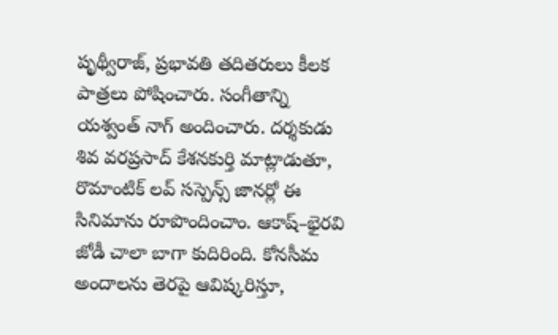పృథ్వీరాజ్, ప్రభావతి తదితరులు కీలక పాత్రలు పోషించారు. సంగీతాన్ని యశ్వంత్ నాగ్ అందించారు. దర్శకుడు శివ వరప్రసాద్ కేశనకుర్తి మాట్లాడుతూ, రొమాంటిక్ లవ్ సస్పెన్స్ జానర్లో ఈ సినిమాను రూపొందించాం. ఆకాష్–భైరవి జోడీ చాలా బాగా కుదిరింది. కోనసీమ అందాలను తెరపై ఆవిష్కరిస్తూ,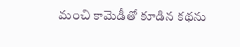మంచి కామెడీతో కూడిన కథను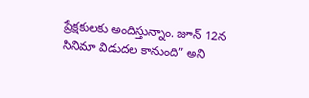ప్రేక్షకులకు అందిస్తున్నాం. జూన్ 12న సినిమా విడుదల కానుంది” అని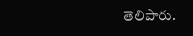తెలిపారు.